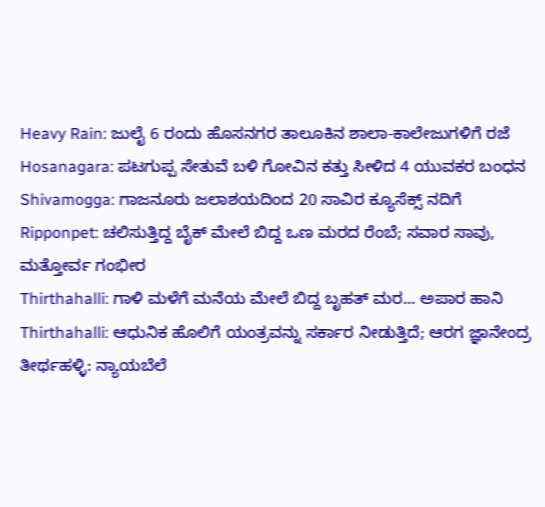Heavy Rain: ಜುಲೈ 6 ರಂದು ಹೊಸನಗರ ತಾಲೂಕಿನ ಶಾಲಾ-ಕಾಲೇಜುಗಳಿಗೆ ರಜೆ
Hosanagara: ಪಟಗುಪ್ಪ ಸೇತುವೆ ಬಳಿ ಗೋವಿನ ಕತ್ತು ಸೀಳಿದ 4 ಯುವಕರ ಬಂಧನ
Shivamogga: ಗಾಜನೂರು ಜಲಾಶಯದಿಂದ 20 ಸಾವಿರ ಕ್ಯೂಸೆಕ್ಸ್ ನದಿಗೆ
Ripponpet: ಚಲಿಸುತ್ತಿದ್ದ ಬೈಕ್ ಮೇಲೆ ಬಿದ್ದ ಒಣ ಮರದ ರೆಂಬೆ; ಸವಾರ ಸಾವು, ಮತ್ತೋರ್ವ ಗಂಭೀರ
Thirthahalli: ಗಾಳಿ ಮಳೆಗೆ ಮನೆಯ ಮೇಲೆ ಬಿದ್ದ ಬೃಹತ್ ಮರ... ಅಪಾರ ಹಾನಿ
Thirthahalli: ಆಧುನಿಕ ಹೊಲಿಗೆ ಯಂತ್ರವನ್ನು ಸರ್ಕಾರ ನೀಡುತ್ತಿದೆ; ಆರಗ ಜ್ಞಾನೇಂದ್ರ
ತೀರ್ಥಹಳ್ಳಿ: ನ್ಯಾಯಬೆಲೆ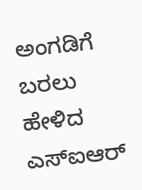ಅಂಗಡಿಗೆ ಬರಲು ಹೇಳಿದ ಎಸ್ಐಆರ್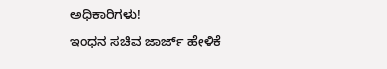ಅಧಿಕಾರಿಗಳು!
ಇಂಧನ ಸಚಿವ ಜಾರ್ಜ್ ಹೇಳಿಕೆ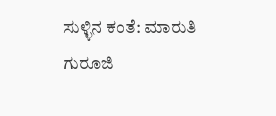ಸುಳ್ಳಿನ ಕಂತೆ: ಮಾರುತಿ ಗುರೂಜಿ